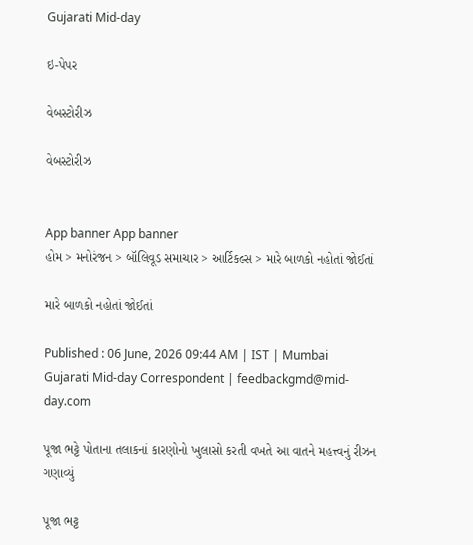Gujarati Mid-day

ઇ-પેપર

વેબસ્ટોરીઝ

વેબસ્ટોરીઝ


App banner App banner
હોમ > મનોરંજન > બૉલિવૂડ સમાચાર > આર્ટિકલ્સ > મારે બાળકો નહોતાં જોઈતાં

મારે બાળકો નહોતાં જોઈતાં

Published : 06 June, 2026 09:44 AM | IST | Mumbai
Gujarati Mid-day Correspondent | feedbackgmd@mid-day.com

પૂજા ભટ્ટે પોતાના તલાકનાં કારણોનો ખુલાસો કરતી વખતે આ વાતને મહત્ત્વનું રીઝન ગણાવ્યું

પૂજા ભટ્ટ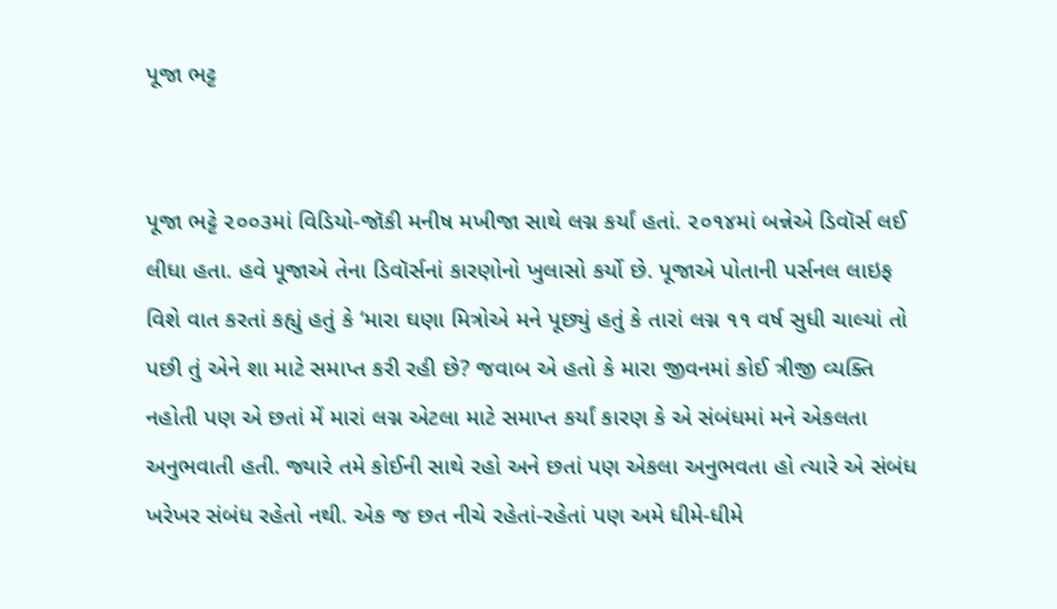પૂજા ભટ્ટ


પૂજા ભટ્ટે ૨૦૦૩માં વિડિયો-જૉકી મનીષ મખીજા સાથે લગ્ન કર્યાં હતાં. ૨૦૧૪માં બન્નેએ ડિવૉર્સ લઈ લીધા હતા. હવે પૂજાએ તેના ડિવૉર્સનાં કારણોનો ખુલાસો કર્યો છે. પૂજાએ પોતાની પર્સનલ લાઇફ વિશે વાત કરતાં કહ્યું હતું કે ‘મારા ઘણા મિત્રોએ મને પૂછ્યું હતું કે તારાં લગ્ન ૧૧ વર્ષ સુધી ચાલ્યાં તો પછી તું એને શા માટે સમાપ્ત કરી રહી છે? જવાબ એ હતો કે મારા જીવનમાં કોઈ ત્રીજી વ્યક્તિ નહોતી પણ એ છતાં મેં મારાં લગ્ન એટલા માટે સમાપ્ત કર્યાં કારણ કે એ સંબંધમાં મને એકલતા અનુભવાતી હતી. જ્યારે તમે કોઈની સાથે રહો અને છતાં પણ એકલા અનુભવતા હો ત્યારે એ સંબંધ ખરેખર સંબંધ રહેતો નથી. એક જ છત નીચે રહેતાં-રહેતાં પણ અમે ધીમે-ધીમે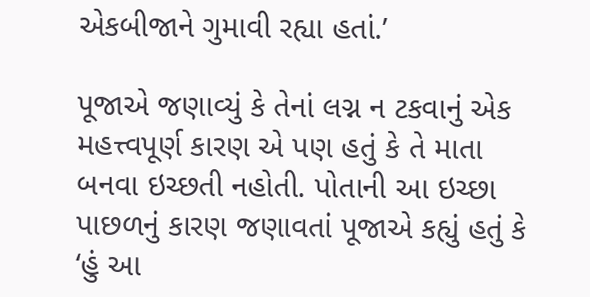એકબીજાને ગુમાવી રહ્યા હતાં.’

પૂજાએ જણાવ્યું કે તેનાં લગ્ન ન ટકવાનું એક મહત્ત્વપૂર્ણ કારણ એ પણ હતું કે તે માતા બનવા ઇચ્છતી નહોતી. પોતાની આ ઇચ્છા પાછળનું કારણ જણાવતાં પૂજાએ કહ્યું હતું કે ‘હું આ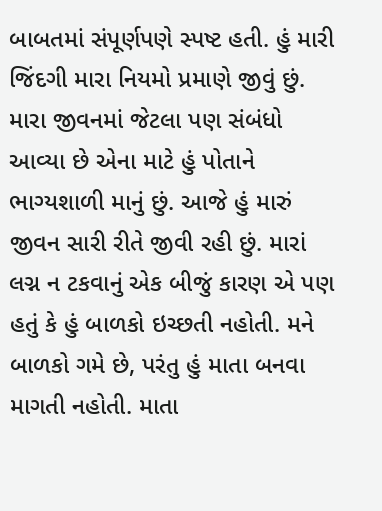બાબતમાં સંપૂર્ણપણે સ્પષ્ટ હતી. હું મારી જિંદગી મારા નિયમો પ્રમાણે જીવું છું. મારા જીવનમાં જેટલા પણ સંબંધો આવ્યા છે એના માટે હું પોતાને ભાગ્યશાળી માનું છું. આજે હું મારું જીવન સારી રીતે જીવી રહી છું. મારાં લગ્ન ન ટકવાનું એક બીજું કારણ એ પણ હતું કે હું બાળકો ઇચ્છતી નહોતી. મને બાળકો ગમે છે, પરંતુ હું માતા બનવા માગતી નહોતી. માતા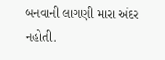બનવાની લાગણી મારા અંદર નહોતી.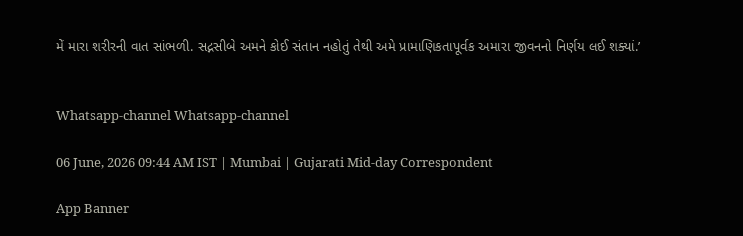મેં મારા શરીરની વાત સાંભળી. સદ્નસીબે અમને કોઈ સંતાન નહોતું તેથી અમે પ્રામાણિકતાપૂર્વક અમારા જીવનનો નિર્ણય લઈ શક્યાં.’


Whatsapp-channel Whatsapp-channel

06 June, 2026 09:44 AM IST | Mumbai | Gujarati Mid-day Correspondent

App Banner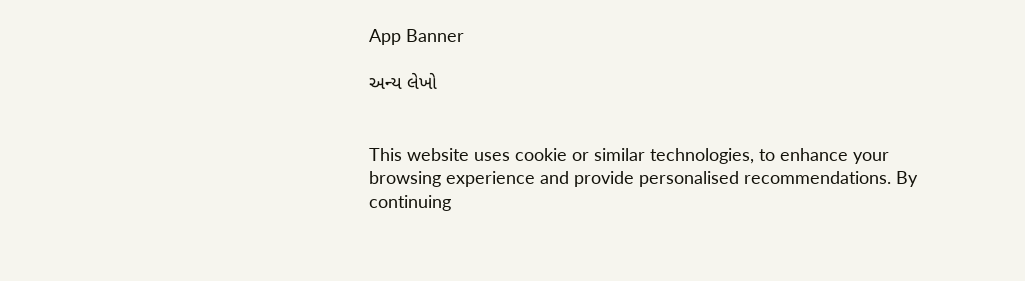App Banner

અન્ય લેખો


This website uses cookie or similar technologies, to enhance your browsing experience and provide personalised recommendations. By continuing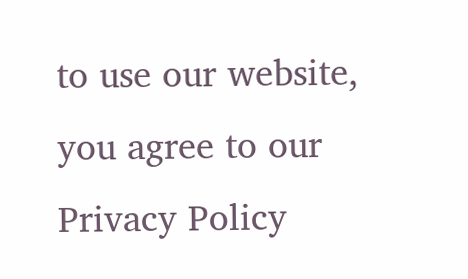to use our website, you agree to our Privacy Policy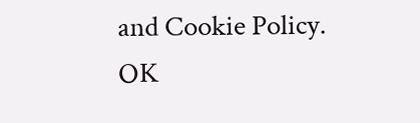and Cookie Policy. OK